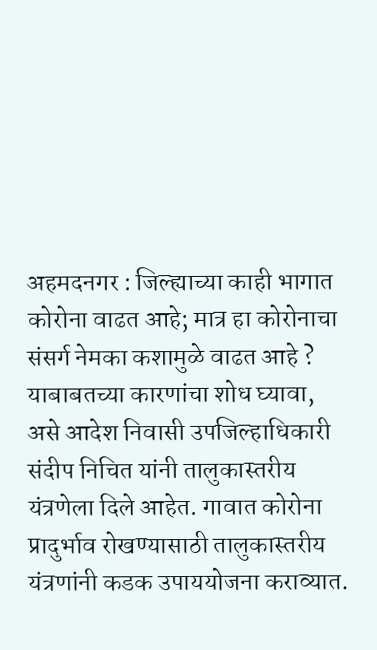अहमदनगर : जिल्ह्याच्या काही भागात कोरोना वाढत आहे; मात्र हा कोरोनाचा संसर्ग नेमका कशामुळे वाढत आहे ? याबाबतच्या कारणांचा शोध घ्यावा, असे आदेश निवासी उपजिल्हाधिकारी संदीप निचित यांनी तालुकास्तरीय यंत्रणेला दिले आहेत. गावात कोरोना प्रादुर्भाव रोखण्यासाठी तालुकास्तरीय यंत्रणांनी कडक उपाययोजना कराव्यात.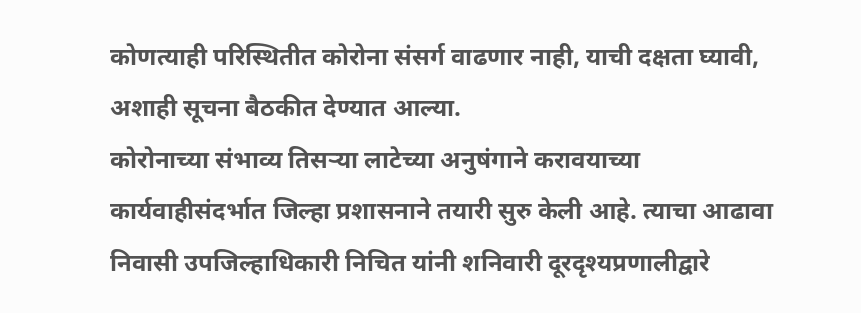कोणत्याही परिस्थितीत कोरोना संसर्ग वाढणार नाही, याची दक्षता घ्यावी, अशाही सूचना बैठकीत देण्यात आल्या.
कोरोनाच्या संभाव्य तिसऱ्या लाटेच्या अनुषंगाने करावयाच्या कार्यवाहीसंदर्भात जिल्हा प्रशासनाने तयारी सुरु केली आहे. त्याचा आढावा निवासी उपजिल्हाधिकारी निचित यांनी शनिवारी दूरदृश्यप्रणालीद्वारे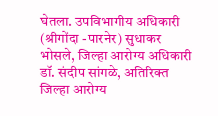घेतला. उपविभागीय अधिकारी (श्रीगोंदा -पारनेर) सुधाकर भोसले, जिल्हा आरोग्य अधिकारी डॉ. संदीप सांगळे, अतिरिक्त जिल्हा आरोग्य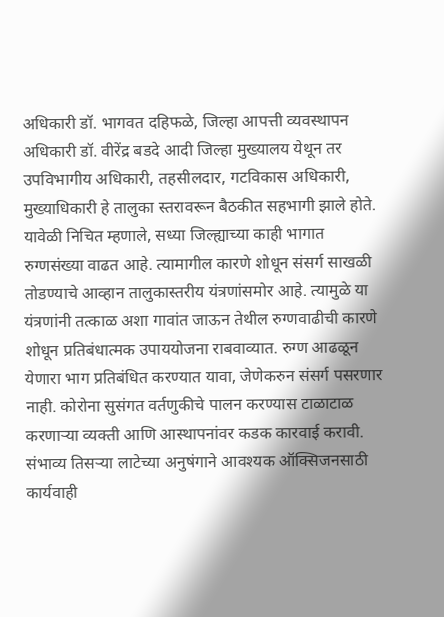अधिकारी डॉ. भागवत दहिफळे, जिल्हा आपत्ती व्यवस्थापन अधिकारी डॉ. वीरेंद्र बडदे आदी जिल्हा मुख्यालय येथून तर उपविभागीय अधिकारी, तहसीलदार, गटविकास अधिकारी, मुख्याधिकारी हे तालुका स्तरावरून बैठकीत सहभागी झाले होते.
यावेळी निचित म्हणाले, सध्या जिल्ह्याच्या काही भागात रुग्णसंख्या वाढत आहे. त्यामागील कारणे शोधून संसर्ग साखळी तोडण्याचे आव्हान तालुकास्तरीय यंत्रणांसमोर आहे. त्यामुळे या यंत्रणांनी तत्काळ अशा गावांत जाऊन तेथील रुग्णवाढीची कारणे शोधून प्रतिबंधात्मक उपाययोजना राबवाव्यात. रुग्ण आढळून येणारा भाग प्रतिबंधित करण्यात यावा, जेणेकरुन संसर्ग पसरणार नाही. कोरोना सुसंगत वर्तणुकीचे पालन करण्यास टाळाटाळ करणाऱ्या व्यक्ती आणि आस्थापनांवर कडक कारवाई करावी.
संभाव्य तिसऱ्या लाटेच्या अनुषंगाने आवश्यक ऑक्सिजनसाठी कार्यवाही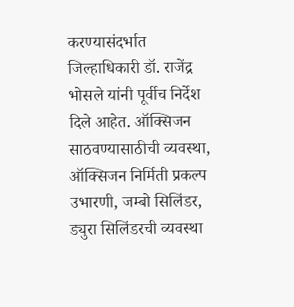करण्यासंदर्भात जिल्हाधिकारी डॉ. राजेंद्र भोसले यांनी पूर्वीच निर्देश दिले आहेत. ऑक्सिजन साठवण्यासाठीची व्यवस्था, ऑक्सिजन निर्मिती प्रकल्प उभारणी, जम्बो सिलिंडर, ड्युरा सिलिंडरची व्यवस्था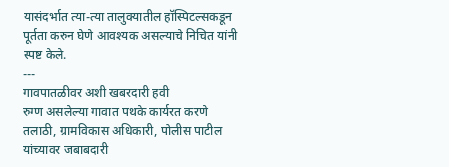यासंदर्भात त्या-त्या तालुक्यातील हॉस्पिटल्सकडून पूर्तता करुन घेणे आवश्यक असल्याचे निचित यांनी स्पष्ट केले.
---
गावपातळीवर अशी खबरदारी हवी
रुग्ण असलेल्या गावात पथके कार्यरत करणे
तलाठी, ग्रामविकास अधिकारी, पोलीस पाटील यांच्यावर जबाबदारी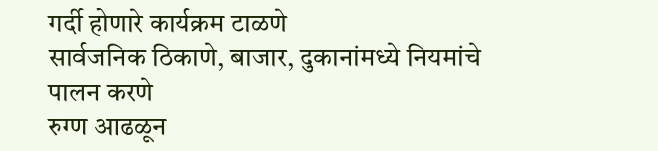गर्दी होणारे कार्यक्रम टाळणे
सार्वजनिक ठिकाणे, बाजार, दुकानांमध्ये नियमांचे पालन करणे
रुग्ण आढळून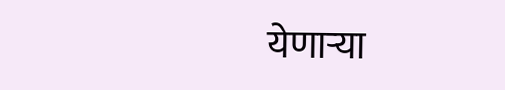येणाऱ्या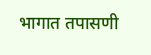भागात तपासणी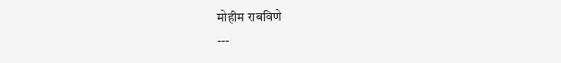मोहीम राबविणे
---